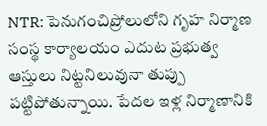NTR: పెనుగంచిప్రోలులోని గృహ నిర్మాణ సంస్థ కార్యాలయం ఎదుట ప్రభుత్వ ఆస్తులు నిట్టనిలువునా తుప్పు పట్టిపోతున్నాయి. పేదల ఇళ్ల నిర్మాణానికి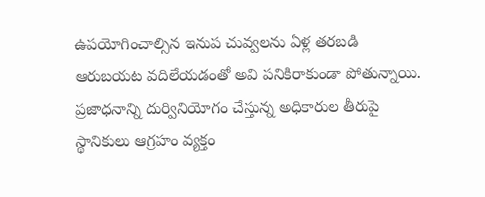ఉపయోగించాల్సిన ఇనుప చువ్వలను ఏళ్ల తరబడి ఆరుబయట వదిలేయడంతో అవి పనికిరాకుండా పోతున్నాయి. ప్రజాధనాన్ని దుర్వినియోగం చేస్తున్న అధికారుల తీరుపై స్థానికులు ఆగ్రహం వ్యక్తం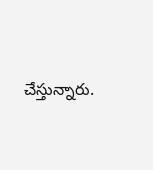చేస్తున్నారు.